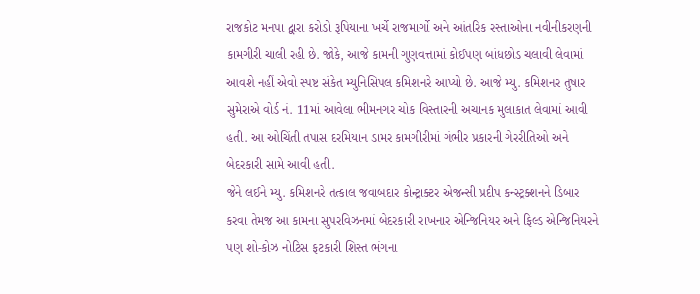રાજકોટ મનપા દ્વારા કરોડો રૂપિયાના ખર્ચે રાજમાર્ગો અને આંતરિક રસ્તાઓના નવીનીકરણની કામગીરી ચાલી રહી છે. જોકે, આજે કામની ગુણવત્તામાં કોઈપણ બાંધછોડ ચલાવી લેવામાં આવશે નહીં એવો સ્પષ્ટ સંકેત મ્યુનિસિપલ કમિશનરે આપ્યો છે. આજે મ્યુ. કમિશનર તુષાર સુમેરાએ વોર્ડ નં. 11માં આવેલા ભીમનગર ચોક વિસ્તારની અચાનક મુલાકાત લેવામાં આવી હતી. આ ઓચિંતી તપાસ દરમિયાન ડામર કામગીરીમાં ગંભીર પ્રકારની ગેરરીતિઓ અને બેદરકારી સામે આવી હતી.
જેને લઈને મ્યુ. કમિશનરે તત્કાલ જવાબદાર કોન્ટ્રાક્ટર એજન્સી પ્રદીપ કન્સ્ટ્રક્શનને ડિબાર કરવા તેમજ આ કામના સુપરવિઝનમાં બેદરકારી રાખનાર એન્જિનિયર અને ફિલ્ડ એન્જિનિયરને પણ શો-કોઝ નોટિસ ફટકારી શિસ્ત ભંગના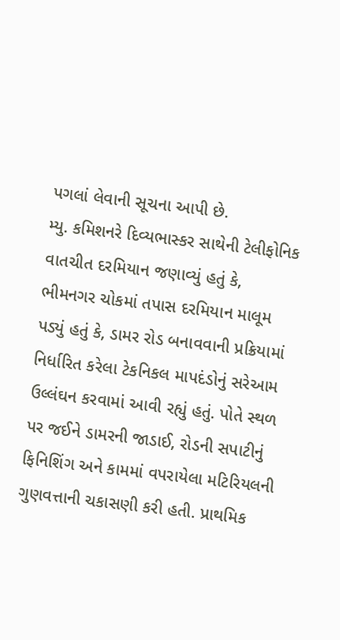પગલાં લેવાની સૂચના આપી છે.
મ્યુ. કમિશનરે દિવ્યભાસ્કર સાથેની ટેલીફોનિક વાતચીત દરમિયાન જણાવ્યું હતું કે, ભીમનગર ચોકમાં તપાસ દરમિયાન માલૂમ પડ્યું હતું કે, ડામર રોડ બનાવવાની પ્રક્રિયામાં નિર્ધારિત કરેલા ટેકનિકલ માપદંડોનું સરેઆમ ઉલ્લંઘન કરવામાં આવી રહ્યું હતું. પોતે સ્થળ પર જઈને ડામરની જાડાઈ, રોડની સપાટીનું ફિનિશિંગ અને કામમાં વપરાયેલા મટિરિયલની ગુણવત્તાની ચકાસણી કરી હતી. પ્રાથમિક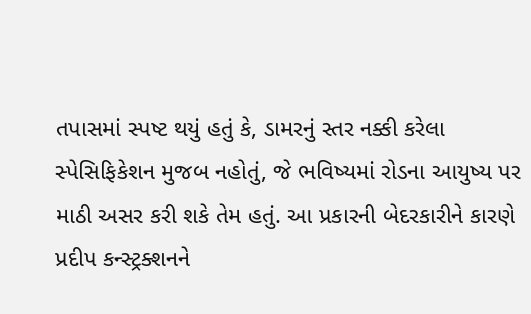તપાસમાં સ્પષ્ટ થયું હતું કે, ડામરનું સ્તર નક્કી કરેલા સ્પેસિફિકેશન મુજબ નહોતું, જે ભવિષ્યમાં રોડના આયુષ્ય પર માઠી અસર કરી શકે તેમ હતું. આ પ્રકારની બેદરકારીને કારણે પ્રદીપ કન્સ્ટ્રક્શનને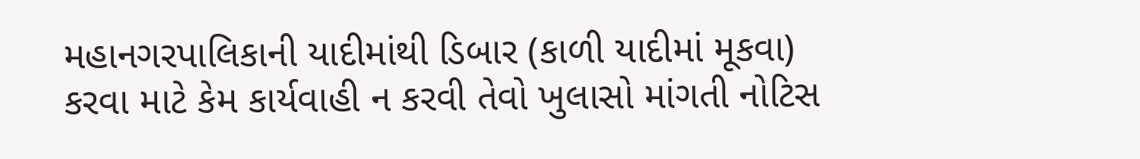મહાનગરપાલિકાની યાદીમાંથી ડિબાર (કાળી યાદીમાં મૂકવા) કરવા માટે કેમ કાર્યવાહી ન કરવી તેવો ખુલાસો માંગતી નોટિસ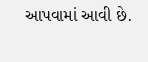આપવામાં આવી છે.